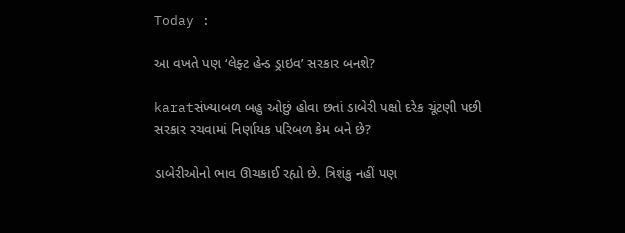Today :

આ વખતે પણ ‘લેફ્ટ હેન્ડ ડ્રાઇવ’ સરકાર બનશે?

karatસંખ્યાબળ બહુ ઓછું હોવા છતાં ડાબેરી પક્ષો દરેક ચૂંટણી પછી સરકાર રચવામાં નિર્ણાયક પરિબળ કેમ બને છે?

ડાબેરીઓનો ભાવ ઊચકાઈ રહ્યો છે. ત્રિશંકુ નહીં પણ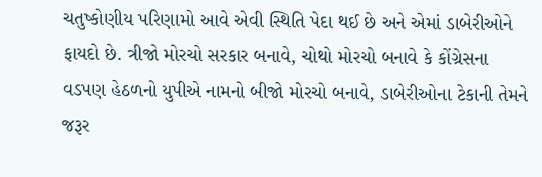ચતુષ્કોણીય પરિણામો આવે એવી સ્થિતિ પેદા થઈ છે અને એમાં ડાબેરીઓને ફાયદો છે. ત્રીજો મોરચો સરકાર બનાવે, ચોથો મોરચો બનાવે કે કોંગ્રેસના વડપણ હેઠળનો યુપીએ નામનો બીજો મોરચો બનાવે, ડાબેરીઓના ટેકાની તેમને જરૂર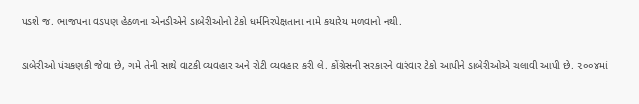પડશે જ. ભાજપના વડપણ હેઠળના એનડીએને ડાબેરીઓનો ટેકો ધર્મનિરપેક્ષતાના નામે કયારેય મળવાનો નથી.

ડાબેરીઓ પંચકણકી જેવા છે, ગમે તેની સાથે વાટકી વ્યવહાર અને રોટી વ્યવહાર કરી લે. કોંગ્રેસની સરકારને વારંવાર ટેકો આપીને ડાબેરીઓએ ચલાવી આપી છે. ૨૦૦૪માં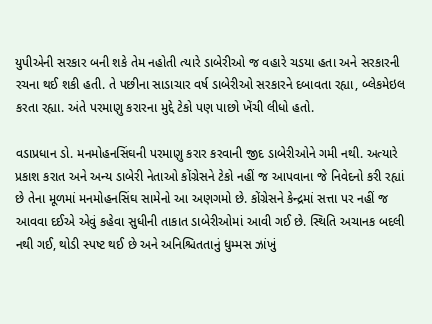યુપીએની સરકાર બની શકે તેમ નહોતી ત્યારે ડાબેરીઓ જ વહારે ચડયા હતા અને સરકારની રચના થઈ શકી હતી. તે પછીના સાડાચાર વર્ષ ડાબેરીઓ સરકારને દબાવતા રહ્યા, બ્લેકમેઇલ કરતા રહ્યા. અંતે પરમાણુ કરારના મુદ્દે ટેકો પણ પાછો ખેંચી લીધો હતો.

વડાપ્રધાન ડો. મનમોહનસિંઘની પરમાણુ કરાર કરવાની જીદ ડાબેરીઓને ગમી નથી. અત્યારે પ્રકાશ કરાત અને અન્ય ડાબેરી નેતાઓ કોંગ્રેસને ટેકો નહીં જ આપવાના જે નિવેદનો કરી રહ્યાં છે તેના મૂળમાં મનમોહનસિંઘ સામેનો આ અણગમો છે. કોંગ્રેસને કેન્દ્રમાં સત્તા પર નહીં જ આવવા દઈએ એવું કહેવા સુધીની તાકાત ડાબેરીઓમાં આવી ગઈ છે. સ્થિતિ અચાનક બદલી નથી ગઈ, થોડી સ્પષ્ટ થઈ છે અને અનિશ્ચિતતાનું ધુમ્મસ ઝાંખું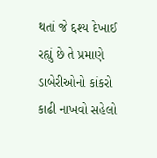થતાં જે દ્દશ્ય દેખાઈ રહ્યું છે તે પ્રમાણે ડાબેરીઓનો કાંકરો કાઢી નાખવો સહેલો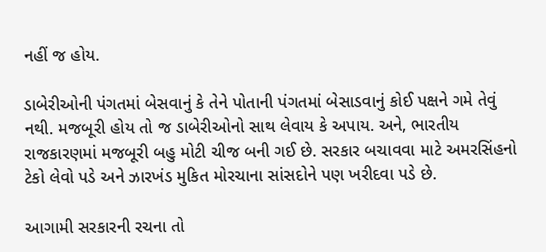નહીં જ હોય.

ડાબેરીઓની પંગતમાં બેસવાનું કે તેને પોતાની પંગતમાં બેસાડવાનું કોઈ પક્ષને ગમે તેવું નથી. મજબૂરી હોય તો જ ડાબેરીઓનો સાથ લેવાય કે અપાય. અને, ભારતીય રાજકારણમાં મજબૂરી બહુ મોટી ચીજ બની ગઈ છે. સરકાર બચાવવા માટે અમરસિંહનો ટેકો લેવો પડે અને ઝારખંડ મુકિત મોરચાના સાંસદોને પણ ખરીદવા પડે છે.

આગામી સરકારની રચના તો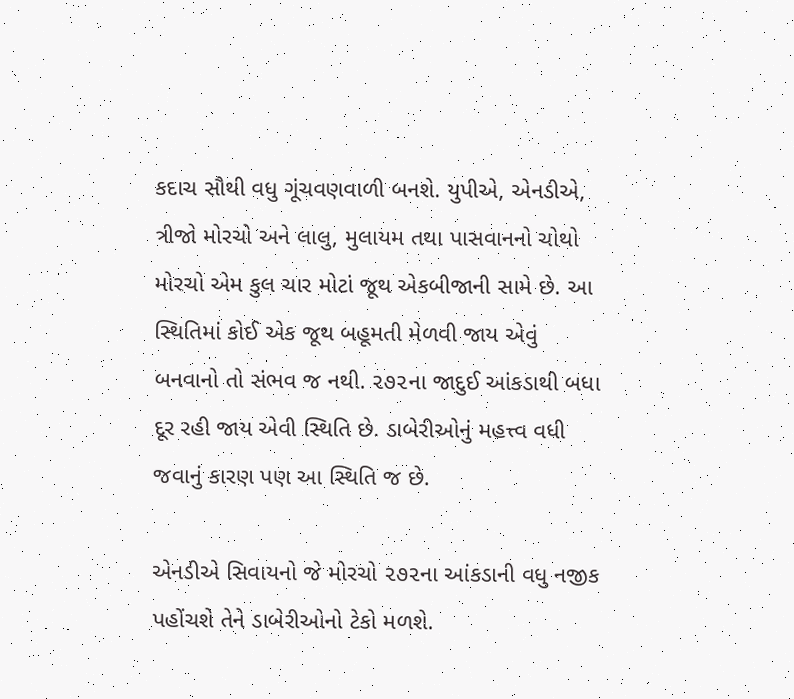કદાચ સૌથી વધુ ગૂંચવણવાળી બનશે. યુપીએ, એનડીએ, ત્રીજો મોરચો અને લાલુ, મુલાયમ તથા પાસવાનનો ચોથો મોરચો એમ કુલ ચાર મોટાં જૂથ એકબીજાની સામે છે. આ સ્થિતિમાં કોઈ એક જૂથ બહૂમતી મેળવી જાય એવું બનવાનો તો સંભવ જ નથી. ૨૭૨ના જાદુઈ આંકડાથી બધા દૂર રહી જાય એવી સ્થિતિ છે. ડાબેરીઓનું મહત્ત્વ વધી જવાનું કારણ પણ આ સ્થિતિ જ છે.

એનડીએ સિવાયનો જે મોરચો ૨૭૨ના આંકડાની વધુ નજીક પહોંચશે તેને ડાબેરીઓનો ટેકો મળશે.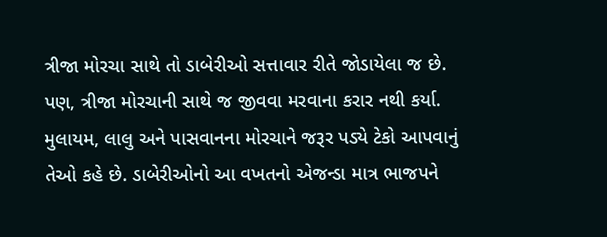ત્રીજા મોરચા સાથે તો ડાબેરીઓ સત્તાવાર રીતે જોડાયેલા જ છે. પણ, ત્રીજા મોરચાની સાથે જ જીવવા મરવાના કરાર નથી કર્યા. મુલાયમ, લાલુ અને પાસવાનના મોરચાને જરૂર પડ્યે ટેકો આપવાનું તેઓ કહે છે. ડાબેરીઓનો આ વખતનો એજન્ડા માત્ર ભાજપને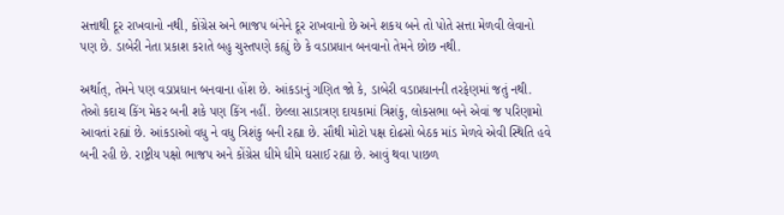સત્તાથી દૂર રાખવાનો નથી, કોંગ્રેસ અને ભાજપ બંનેને દૂર રાખવાનો છે અને શકય બને તો પોતે સત્તા મેળવી લેવાનો પણ છે. ડાબેરી નેતા પ્રકાશ કરાતે બહુ ચુસ્તપણે કહ્યું છે કે વડાપ્રધાન બનવાનો તેમને છોછ નથી.

અર્થાત્, તેમને પણ વડાપ્રધાન બનવાના હોંશ છે. આંકડાનું ગણિત જો કે, ડાબેરી વડાપ્રધાનની તરફેણમાં જતું નથી. તેઓ કદાચ કિંગ મેકર બની શકે પણ કિંગ નહીં. છેલ્લા સાડાત્રણ દાયકામાં ત્રિશંકુ, લોકસભા બને એવાં જ પરિણામો આવતાં રહ્યાં છે. આંકડાઓ વધુ ને વધુ ત્રિશંકુ બની રહ્યા છે. સૌથી મોટો પક્ષ દોઢસો બેઠક માંડ મેળવે એવી સ્થિતિ હવે બની રહી છે. રાષ્ટ્રીય પક્ષો ભાજપ અને કોંગ્રેસ ધીમે ધીમે ઘસાઈ રહ્યા છે. આવું થવા પાછળ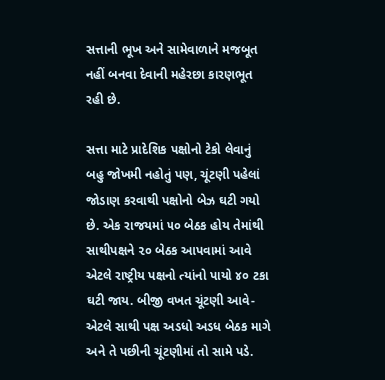સત્તાની ભૂખ અને સામેવાળાને મજબૂત નહીં બનવા દેવાની મહેરછા કારણભૂત રહી છે.

સત્તા માટે પ્રાદેશિક પક્ષોનો ટેકો લેવાનું બહુ જોખમી નહોતું પણ, ચૂંટણી પહેલાં જોડાણ કરવાથી પક્ષોનો બેઝ ઘટી ગયો છે. એક રાજયમાં ૫૦ બેઠક હોય તેમાંથી સાથીપક્ષને ૨૦ બેઠક આપવામાં આવે એટલે રાષ્ટ્રીય પક્ષનો ત્યાંનો પાયો ૪૦ ટકા ઘટી જાય. બીજી વખત ચૂંટણી આવે-એટલે સાથી પક્ષ અડધો અડધ બેઠક માગે અને તે પછીની ચૂંટણીમાં તો સામે પડે.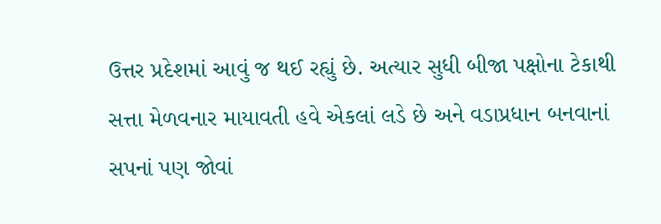ઉત્તર પ્રદેશમાં આવું જ થઈ રહ્યું છે. અત્યાર સુધી બીજા પક્ષોના ટેકાથી સત્તા મેળવનાર માયાવતી હવે એકલાં લડે છે અને વડાપ્રધાન બનવાનાં સપનાં પણ જોવાં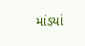માંડયાં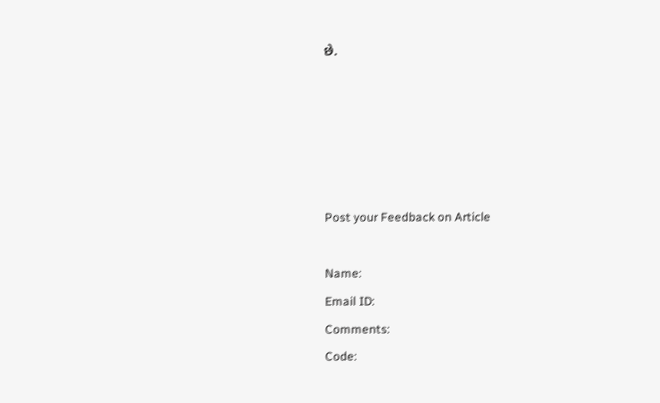છે.





Post your Feedback on Article

Name:
Email ID:
Comments:
Code: